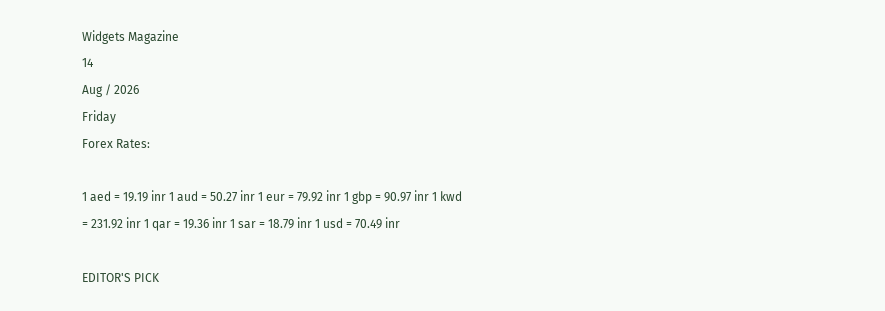Widgets Magazine
14
Aug / 2026
Friday
Forex Rates:

1 aed = 19.19 inr 1 aud = 50.27 inr 1 eur = 79.92 inr 1 gbp = 90.97 inr 1 kwd = 231.92 inr 1 qar = 19.36 inr 1 sar = 18.79 inr 1 usd = 70.49 inr

EDITOR'S PICK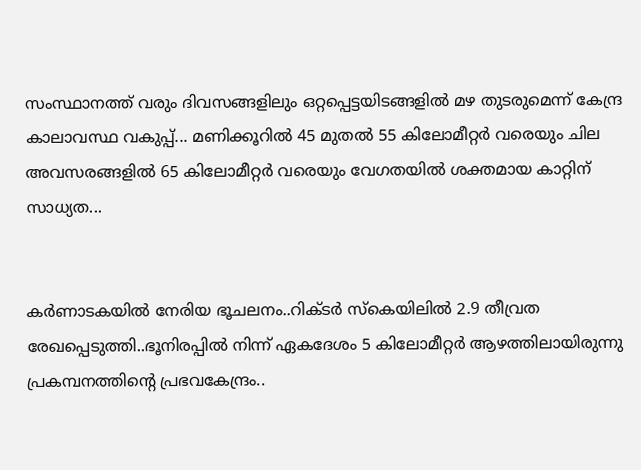സംസ്ഥാനത്ത് വരും ദിവസങ്ങളിലും ഒറ്റപ്പെട്ടയിടങ്ങളിൽ മഴ തുടരുമെന്ന് കേന്ദ്ര കാലാവസ്ഥ വകുപ്പ്... മണിക്കൂറിൽ 45 മുതൽ 55 കിലോമീറ്റർ വരെയും ചില അവസരങ്ങളിൽ 65 കിലോമീറ്റർ വരെയും വേഗതയിൽ ശക്തമായ കാറ്റിന് സാധ്യത...


കർണാടകയിൽ നേരിയ ഭൂചലനം..റിക്ടർ സ്കെയിലിൽ 2.9 തീവ്രത രേഖപ്പെടുത്തി..ഭൂനിരപ്പിൽ നിന്ന് ഏകദേശം 5 കിലോമീറ്റർ ആഴത്തിലായിരുന്നു പ്രകമ്പനത്തിന്റെ പ്രഭവകേന്ദ്രം..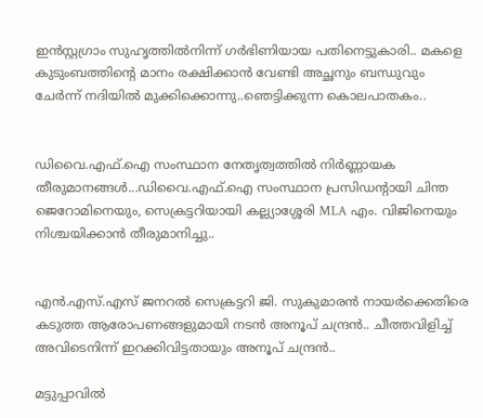ഇന്‍സ്റ്റഗ്രാം സുഹൃത്തില്‍നിന്ന് ഗര്‍ഭിണിയായ പതിനെട്ടുകാരി.. മകളെ കുടുംബത്തിന്റെ മാനം രക്ഷിക്കാന്‍ വേണ്ടി അച്ഛനും ബന്ധുവും ചേര്‍ന്ന് നദിയില്‍ മുക്കിക്കൊന്നു..ഞെട്ടിക്കുന്ന കൊലപാതകം..


ഡിവൈ.എഫ്.ഐ സംസ്ഥാന നേതൃത്വത്തില്‍ നിര്‍ണ്ണായക തീരുമാനങ്ങള്‍...ഡിവൈ.എഫ്.ഐ സംസ്ഥാന പ്രസിഡന്റായി ചിന്ത ജെറോമിനെയും, സെക്രട്ടറിയായി കല്ല്യാശ്ശേരി MLA എം. വിജിനെയും നിശ്ചയിക്കാന്‍ തീരുമാനിച്ചു..


എൻ.എസ്.എസ് ജനറൽ സെക്രട്ടറി ജി. സുകുമാരൻ നായർക്കെതിരെ കടുത്ത ആരോപണങ്ങളുമായി നടൻ അനൂപ് ചന്ദ്രൻ.. ചീത്തവിളിച്ച് അവിടെനിന്ന് ഇറക്കിവിട്ടതായും അനൂപ് ചന്ദ്രൻ..

മട്ടുപ്പാവില്‍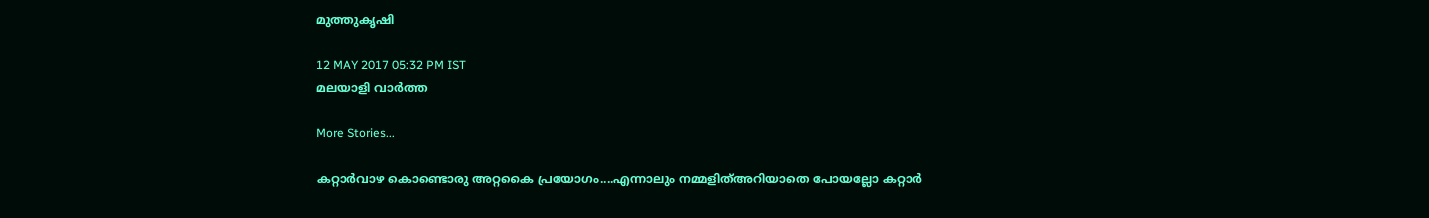മുത്തുകൃഷി

12 MAY 2017 05:32 PM IST
മലയാളി വാര്‍ത്ത

More Stories...

കറ്റാര്‍വാഴ കൊണ്ടൊരു അറ്റകൈ പ്രയോഗം....എന്നാലും നമ്മളിത്അറിയാതെ പോയല്ലോ കറ്റാർ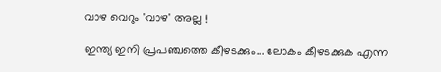വാഴ വെറും 'വാഴ' അല്ല !

ഇന്ത്യ ഇനി പ്രപഞ്ചത്തെ കീഴടക്കും... ലോകം കീഴടക്കുക എന്ന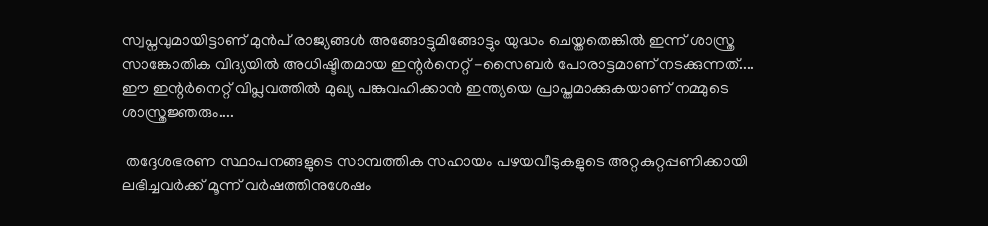സ്വപ്നവുമായിട്ടാണ് മുൻപ് രാജ്യങ്ങൾ അങ്ങോട്ടുമിങ്ങോട്ടും യുദ്ധം ചെയ്തതെങ്കിൽ ഇന്ന് ശാസ്ത്ര സാങ്കോതിക വിദ്യയിൽ അധിഷ്ടിതമായ ഇന്റർനെറ്റ് -സൈബർ പോരാട്ടമാണ് നടക്കുന്നത്.... ഈ ഇന്റർനെറ്റ് വിപ്ലവത്തിൽ മുഖ്യ പങ്കുവഹിക്കാൻ ഇന്ത്യയെ പ്രാപ്തമാക്കുകയാണ് നമ്മുടെ ശാസ്ത്രജ്ഞരും....

 തദ്ദേശഭരണ സ്ഥാപനങ്ങളുടെ സാമ്പത്തിക സഹായം പഴയവീടുകളുടെ അറ്റകുറ്റപ്പണിക്കായി ലഭിച്ചവര്‍ക്ക് മൂന്ന് വര്‍ഷത്തിനുശേഷം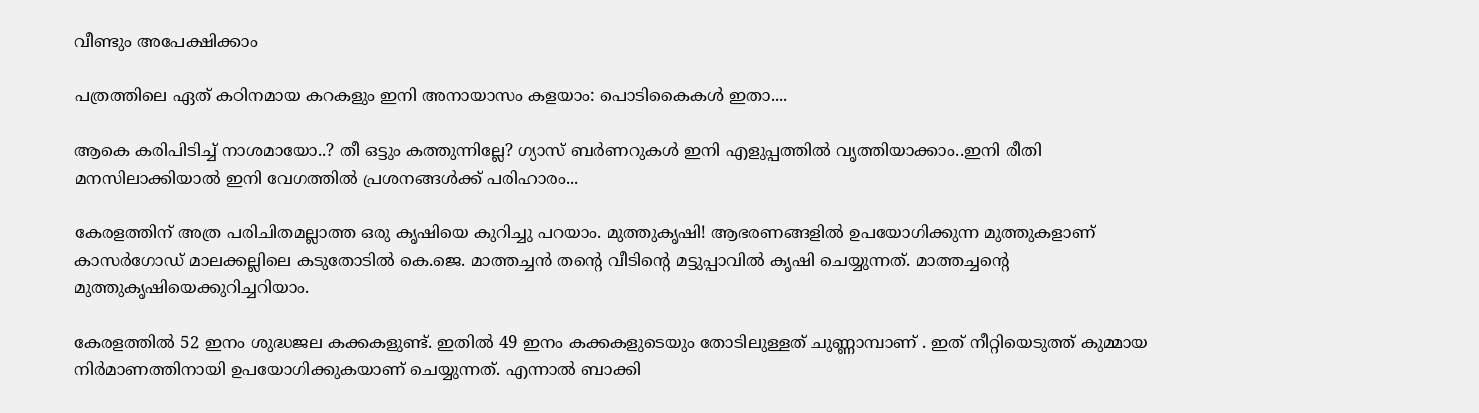വീണ്ടും അപേക്ഷിക്കാം

പത്രത്തിലെ ഏത് കഠിനമായ കറകളും ഇനി അനായാസം കളയാം: പൊടികൈകൾ ഇതാ....

ആകെ കരിപിടിച്ച് നാശമായോ..? തീ ഒട്ടും കത്തുന്നില്ലേ? ഗ്യാസ് ബര്‍ണറുകള്‍ ഇനി എളുപ്പത്തില്‍ വൃത്തിയാക്കാം..ഇനി രീതി മനസിലാക്കിയാൽ ഇനി വേഗത്തിൽ പ്രശനങ്ങൾക്ക് പരിഹാരം...

കേരളത്തിന് അത്ര പരിചിതമല്ലാത്ത ഒരു കൃഷിയെ കുറിച്ചു പറയാം. മുത്തുകൃഷി! ആഭരണങ്ങളില്‍ ഉപയോഗിക്കുന്ന മുത്തുകളാണ് കാസര്‍ഗോഡ് മാലക്കല്ലിലെ കടുതോടില്‍ കെ.ജെ. മാത്തച്ചന്‍ തന്റെ വീടിന്റെ മട്ടുപ്പാവില്‍ കൃഷി ചെയ്യുന്നത്. മാത്തച്ചന്റെ മുത്തുകൃഷിയെക്കുറിച്ചറിയാം.

കേരളത്തില്‍ 52 ഇനം ശുദ്ധജല കക്കകളുണ്ട്. ഇതില്‍ 49 ഇനം കക്കകളുടെയും തോടിലുള്ളത് ചുണ്ണാമ്പാണ് . ഇത് നീറ്റിയെടുത്ത് കുമ്മായ നിര്‍മാണത്തിനായി ഉപയോഗിക്കുകയാണ് ചെയ്യുന്നത്. എന്നാല്‍ ബാക്കി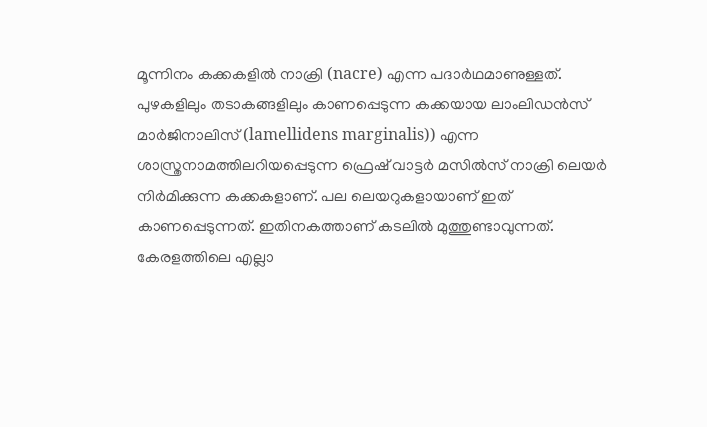മൂന്നിനം കക്കകളില്‍ നാക്രി (nacre) എന്ന പദാര്‍ഥമാണുള്ളത്. പുഴകളിലും തടാകങ്ങളിലും കാണപ്പെടുന്ന കക്കയായ ലാംലിഡന്‍സ് മാര്‍ജിനാലിസ് (lamellidens marginalis)) എന്ന ശാസ്ത്രനാമത്തിലറിയപ്പെടുന്ന ഫ്രെഷ് വാട്ടര്‍ മസില്‍സ് നാക്രി ലെയര്‍ നിര്‍മിക്കുന്ന കക്കകളാണ്. പല ലെയറുകളായാണ് ഇത് കാണപ്പെടുന്നത്. ഇതിനകത്താണ് കടലില്‍ മുത്തുണ്ടാവുന്നത്. കേരളത്തിലെ എല്ലാ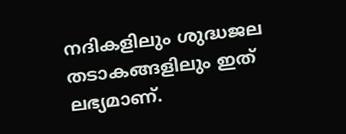നദികളിലും ശുദ്ധജല തടാകങ്ങളിലും ഇത് ലഭ്യമാണ്.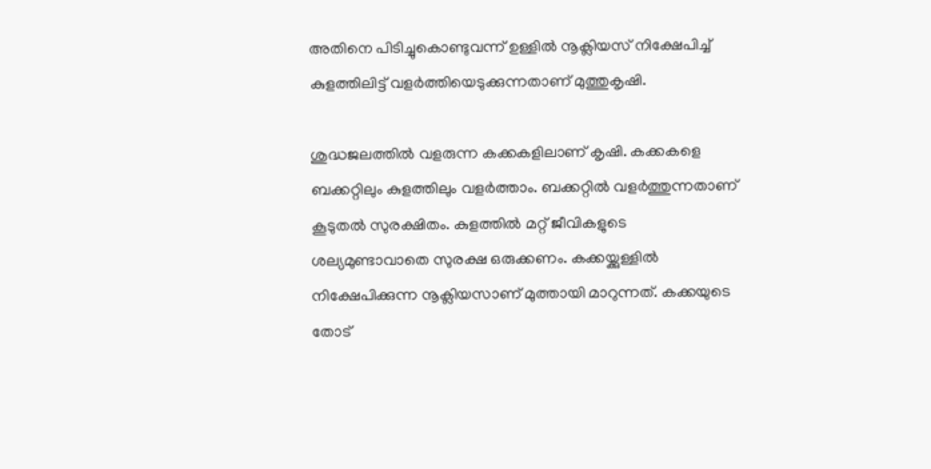അതിനെ പിടിച്ചുകൊണ്ടുവന്ന് ഉള്ളില്‍ നൂക്ലിയസ് നിക്ഷേപിച്ച് കുളത്തിലിട്ട് വളര്‍ത്തിയെടുക്കുന്നതാണ് മുത്തുകൃഷി.

ശുദ്ധജലത്തില്‍ വളരുന്ന കക്കകളിലാണ് കൃഷി. കക്കകളെ ബക്കറ്റിലും കുളത്തിലും വളര്‍ത്താം. ബക്കറ്റില്‍ വളര്‍ത്തുന്നതാണ് കൂടുതല്‍ സുരക്ഷിതം. കുളത്തില്‍ മറ്റ് ജീവികളുടെ ശല്യമുണ്ടാവാതെ സുരക്ഷ ഒരുക്കണം. കക്കയ്ക്കുള്ളില്‍ നിക്ഷേപിക്കുന്ന നൂക്ലിയസാണ് മുത്തായി മാറുന്നത്. കക്കയുടെ തോട്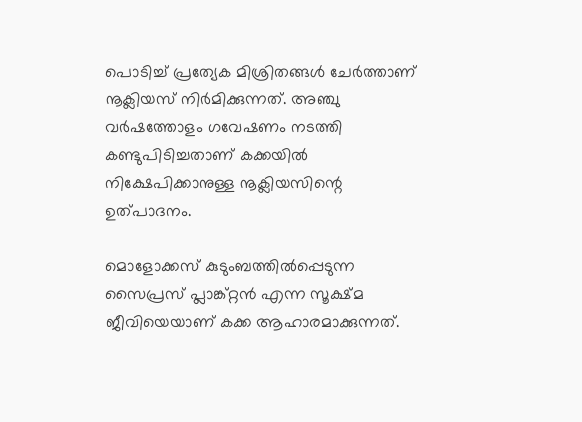പൊടിച്ച് പ്രത്യേക മിശ്രിതങ്ങള്‍ ചേര്‍ത്താണ് നൂക്ലിയസ് നിര്‍മിക്കുന്നത്. അഞ്ചു വര്‍ഷത്തോളം ഗവേഷണം നടത്തി കണ്ടുപിടിച്ചതാണ് കക്കയില്‍ നിക്ഷേപിക്കാനുള്ള നൂക്ലിയസിന്റെ ഉത്പാദനം.

മൊളോക്കസ് കുടുംബത്തില്‍പ്പെടുന്ന സൈപ്രസ് പ്ലാങ്ക്റ്റന്‍ എന്ന സൂക്ഷ്മ ജീവിയെയാണ് കക്ക ആഹാരമാക്കുന്നത്.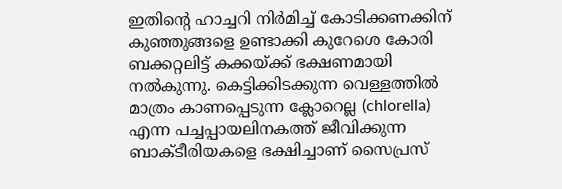ഇതിന്റെ ഹാച്ചറി നിര്‍മിച്ച് കോടിക്കണക്കിന് കുഞ്ഞുങ്ങളെ ഉണ്ടാക്കി കുറേശെ കോരി ബക്കറ്റലിട്ട് കക്കയ്ക്ക് ഭക്ഷണമായി നല്‍കുന്നു. കെട്ടിക്കിടക്കുന്ന വെള്ളത്തില്‍ മാത്രം കാണപ്പെടുന്ന ക്ലോറെല്ല (chlorella) എന്ന പച്ചപ്പായലിനകത്ത് ജീവിക്കുന്ന ബാക്ടീരിയകളെ ഭക്ഷിച്ചാണ് സൈപ്രസ്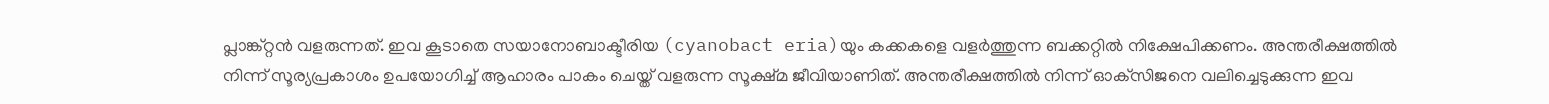പ്ലാങ്ക്റ്റന്‍ വളരുന്നത്. ഇവ കൂടാതെ സയാനോബാക്ടീരിയ (cyanobact eria)യും കക്കകളെ വളര്‍ത്തുന്ന ബക്കറ്റില്‍ നിക്ഷേപിക്കണം. അന്തരീക്ഷത്തില്‍ നിന്ന് സൂര്യപ്രകാശം ഉപയോഗിച്ച് ആഹാരം പാകം ചെയ്ത് വളരുന്ന സൂക്ഷ്മ ജീവിയാണിത്. അന്തരീക്ഷത്തില്‍ നിന്ന് ഓക്‌സിജനെ വലിച്ചെടുക്കുന്ന ഇവ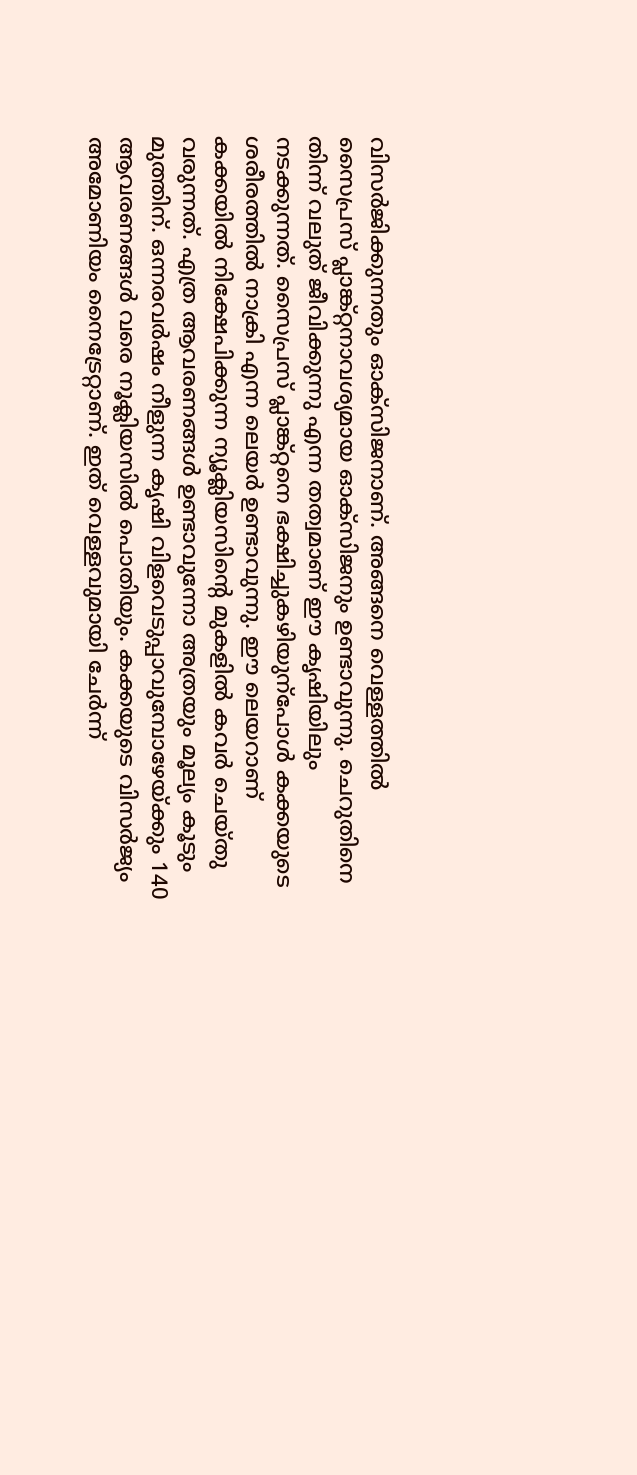വിസര്‍ജിക്കുന്നതും ഓക്‌സിജനാണ്. അങ്ങനെ വെള്ളത്തില്‍ സൈപ്രസ് പ്ലാങ്ക്റ്റനാവശ്യമായ ഓക്‌സിജനും ഉണ്ടാവുന്നു. ചെറുതിനെ തിന്ന് വലുത് ജീവിക്കുന്നു എന്ന തത്വമാണ് ഈ കൃഷിയിലും നടക്കുന്നത്. സൈപ്രസ് പ്ലാങ്ക്റ്റനെ ഭക്ഷിച്ചുകഴിയുന്‌പോള്‍ കക്കയുടെ ശരീരത്തില്‍ നാക്രി എന്ന ലെയര്‍ ഉണ്ടാവുന്നു. ഈ ലെയറാണ് കക്കയില്‍ നിക്ഷേപിക്കുന്ന ന്യൂക്ലിയസിന്റെ മുകളില്‍ കവര്‍ ചെയ്തു വരുന്നത്. എത്ര ആവരണങ്ങള്‍ ഉണ്ടാവുന്നോ അത്രയും മൂല്യം കൂടും മുത്തിന്. ഒന്നരവര്‍ഷം നീളുന്ന കൃഷി വിളവെടുപ്പാവുമ്പോഴേയ്ക്കും 140 ആവരണങ്ങള്‍ വരെ നൂക്ലിയസില്‍ പൊതിയും. കക്കയുടെ വിസര്‍ജ്യം അമോണിയം നൈട്രേറ്റാണ്. ഇത് വെള്ളവുമായി ചേര്‍ന്ന്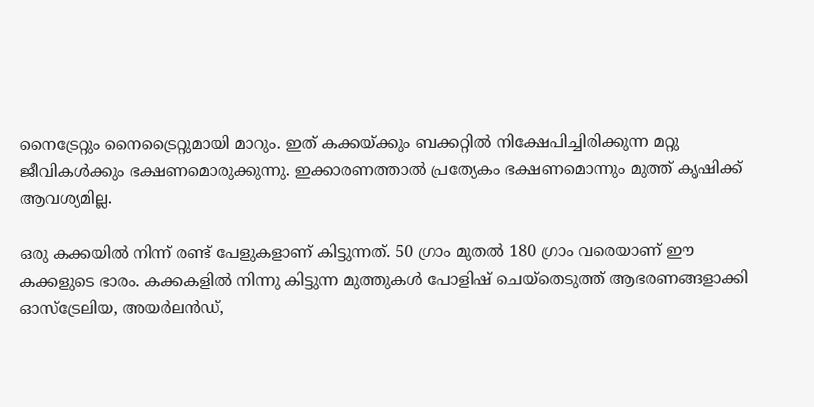നൈട്രേറ്റും നൈട്രൈറ്റുമായി മാറും. ഇത് കക്കയ്ക്കും ബക്കറ്റില്‍ നിക്ഷേപിച്ചിരിക്കുന്ന മറ്റു ജീവികള്‍ക്കും ഭക്ഷണമൊരുക്കുന്നു. ഇക്കാരണത്താല്‍ പ്രത്യേകം ഭക്ഷണമൊന്നും മുത്ത് കൃഷിക്ക് ആവശ്യമില്ല.

ഒരു കക്കയില്‍ നിന്ന് രണ്ട് പേളുകളാണ് കിട്ടുന്നത്. 50 ഗ്രാം മുതല്‍ 180 ഗ്രാം വരെയാണ് ഈ കക്കളുടെ ഭാരം. കക്കകളില്‍ നിന്നു കിട്ടുന്ന മുത്തുകള്‍ പോളിഷ് ചെയ്‌തെടുത്ത് ആഭരണങ്ങളാക്കി ഓസ്‌ട്രേലിയ, അയര്‍ലന്‍ഡ്,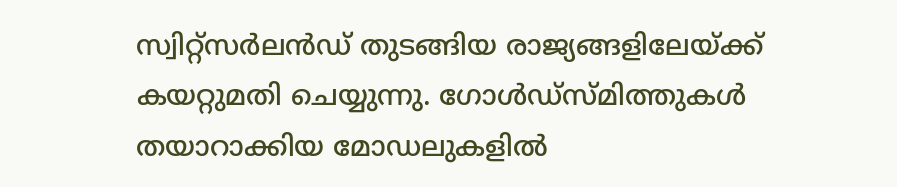സ്വിറ്റ്‌സര്‍ലന്‍ഡ് തുടങ്ങിയ രാജ്യങ്ങളിലേയ്ക്ക് കയറ്റുമതി ചെയ്യുന്നു. ഗോള്‍ഡ്‌സ്മിത്തുകള്‍ തയാറാക്കിയ മോഡലുകളില്‍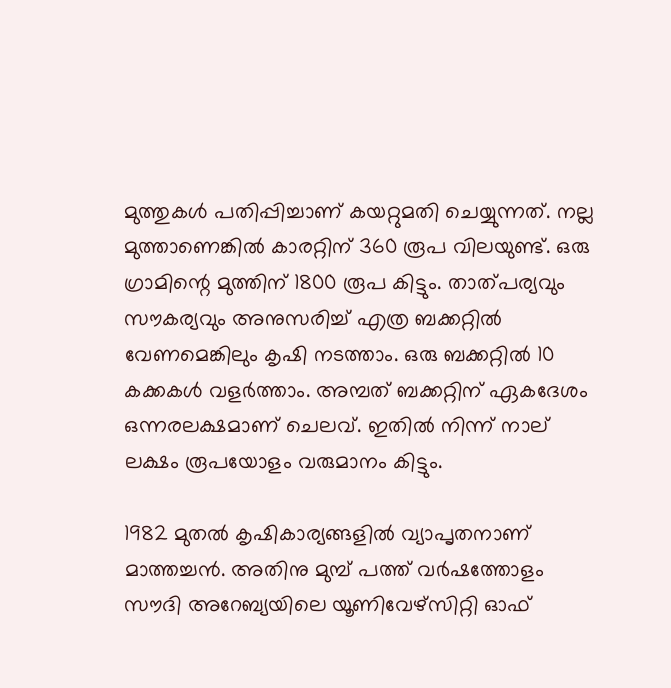മുത്തുകള്‍ പതിപ്പിച്ചാണ് കയറ്റുമതി ചെയ്യുന്നത്. നല്ല മുത്താണെങ്കില്‍ കാരറ്റിന് 360 രൂപ വിലയുണ്ട്. ഒരു ഗ്രാമിന്റെ മുത്തിന് 1800 രൂപ കിട്ടും. താത്പര്യവും സൗകര്യവും അനുസരിച്ച് എത്ര ബക്കറ്റില്‍ വേണമെങ്കിലും കൃഷി നടത്താം. ഒരു ബക്കറ്റില്‍ 10 കക്കകള്‍ വളര്‍ത്താം. അമ്പത് ബക്കറ്റിന് ഏകദേശം ഒന്നരലക്ഷമാണ് ചെലവ്. ഇതില്‍ നിന്ന് നാല് ലക്ഷം രൂപയോളം വരുമാനം കിട്ടും.

1982 മുതല്‍ കൃഷികാര്യങ്ങളില്‍ വ്യാപൃതനാണ് മാത്തച്ചന്‍. അതിനു മുമ്പ് പത്ത് വര്‍ഷത്തോളം സൗദി അറേബ്യയിലെ യൂണിവേഴ്‌സിറ്റി ഓഫ്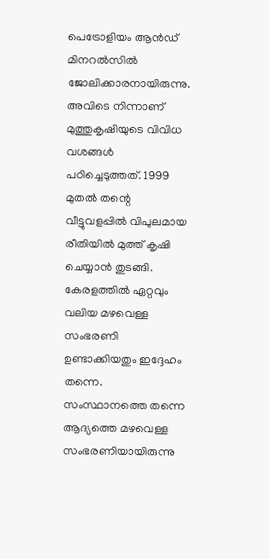പെട്രോളിയം ആന്‍ഡ് മിനറല്‍സില്‍ ജോലിക്കാരനായിരുന്നു. അവിടെ നിന്നാണ് മുത്തുകൃഷിയുടെ വിവിധ വശങ്ങള്‍ പഠിച്ചെടുത്തത്. 1999 മുതല്‍ തന്റെ വീട്ടുവളപ്പില്‍ വിപുലമായ രീതിയില്‍ മുത്ത് കൃഷി ചെയ്യാന്‍ തുടങ്ങി. കേരളത്തില്‍ ഏറ്റവും വലിയ മഴവെള്ള സംഭരണി ഉണ്ടാക്കിയതും ഇദ്ദേഹം തന്നെ. സംസ്ഥാനത്തെ തന്നെ ആദ്യത്തെ മഴവെള്ള സംഭരണിയായിരുന്നു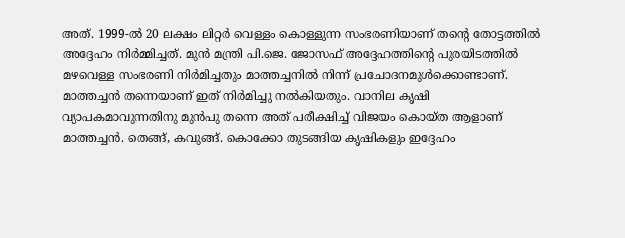അത്. 1999-ല്‍ 20 ലക്ഷം ലിറ്റര്‍ വെള്ളം കൊള്ളുന്ന സംഭരണിയാണ് തന്റെ തോട്ടത്തില്‍ അദ്ദേഹം നിര്‍മ്മിച്ചത്. മുന്‍ മന്ത്രി പി.ജെ. ജോസഫ് അദ്ദേഹത്തിന്റെ പുരയിടത്തില്‍ മഴവെള്ള സംഭരണി നിര്‍മിച്ചതും മാത്തച്ചനില്‍ നിന്ന് പ്രചോദനമുള്‍ക്കൊണ്ടാണ്. മാത്തച്ചന്‍ തന്നെയാണ് ഇത് നിര്‍മിച്ചു നല്‍കിയതും. വാനില കൃഷി വ്യാപകമാവുന്നതിനു മുന്‍പു തന്നെ അത് പരീക്ഷിച്ച് വിജയം കൊയ്ത ആളാണ് മാത്തച്ചന്‍. തെങ്ങ്, കവുങ്ങ്. കൊക്കോ തുടങ്ങിയ കൃഷികളും ഇദ്ദേഹം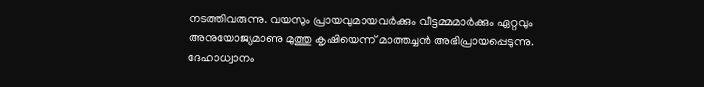നടത്തിവരുന്നു. വയസും പ്രായവുമായവര്‍ക്കും വീട്ടമ്മമാര്‍ക്കും ഏറ്റവും അനുയോജ്യമാണു മുത്തു കൃഷിയെന്ന് മാത്തച്ചന്‍ അഭിപ്രായപ്പെടുന്നു. ദേഹാധ്വാനം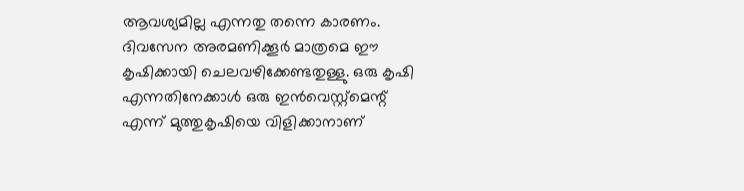ആവശ്യമില്ല എന്നതു തന്നെ കാരണം. ദിവസേന അരമണിക്കൂര്‍ മാത്രമെ ഈ കൃഷിക്കായി ചെലവഴിക്കേണ്ടതുള്ളു. ഒരു കൃഷി എന്നതിനേക്കാള്‍ ഒരു ഇന്‍വെസ്റ്റ്‌മെന്റ് എന്ന് മുത്തുകൃഷിയെ വിളിക്കാനാണ്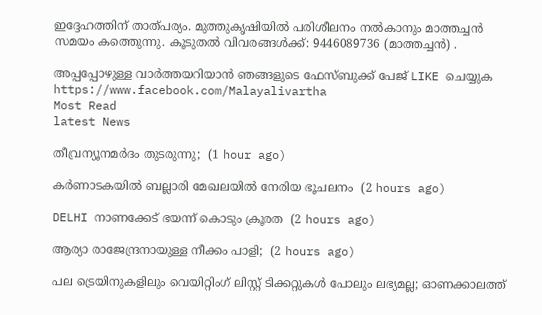ഇദ്ദേഹത്തിന് താത്പര്യം. മുത്തുകൃഷിയില്‍ പരിശീലനം നല്‍കാനും മാത്തച്ചന്‍ സമയം കത്തെുന്നു. കൂടുതല്‍ വിവരങ്ങള്‍ക്ക്: 9446089736 (മാത്തച്ചന്‍) .

അപ്പപ്പോഴുള്ള വാര്‍ത്തയറിയാന്‍ ഞങ്ങളുടെ ഫേസ്‌ബുക്ക്‌ പേജ് LIKE ചെയ്യുക
https://www.facebook.com/Malayalivartha
Most Read
latest News

തീവ്രന്യൂനമർദം തുടരുന്നു;  (1 hour ago)

കർണാടകയിൽ ബല്ലാരി മേഖലയിൽ നേരിയ ഭൂചലനം  (2 hours ago)

DELHI നാണക്കേട് ഭയന്ന് കൊടും ക്രൂരത  (2 hours ago)

ആര്യാ രാജേന്ദ്രനായുള്ള നീക്കം പാളി;  (2 hours ago)

പല ട്രെയിനുകളിലും വെയിറ്റിംഗ് ലിസ്റ്റ് ടിക്കറ്റുകള്‍ പോലും ലഭ്യമല്ല; ഓണക്കാലത്ത്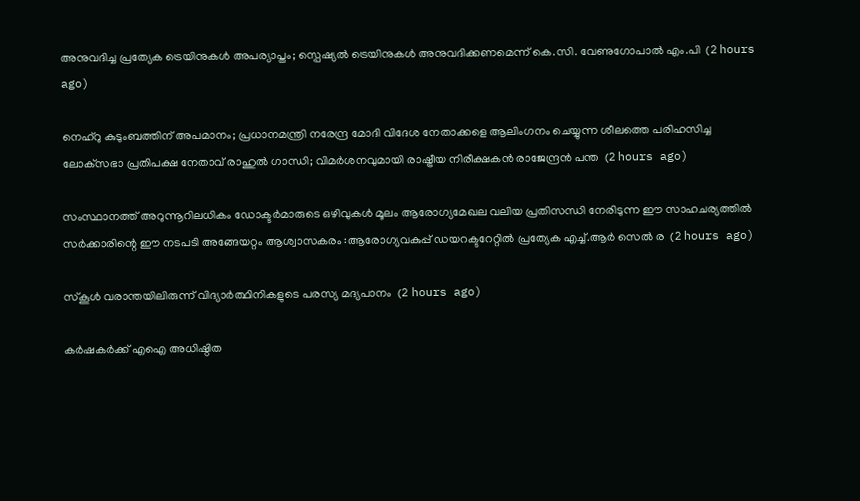അനുവദിച്ച പ്രത്യേക ട്രെയിനുകള്‍ അപര്യാപ്തം; സ്പെഷ്യല്‍ ട്രെയിനുകള്‍ അനുവദിക്കണമെന്ന് കെ.സി. വേണുഗോപാല്‍ എം.പി  (2 hours ago)

നെഹ്‌റു കുടുംബത്തിന് അപമാനം; പ്രധാനമന്ത്രി നരേന്ദ്ര മോദി വിദേശ നേതാക്കളെ ആലിംഗനം ചെയ്യുന്ന ശീലത്തെ പരിഹസിച്ച ലോക്‌സഭാ പ്രതിപക്ഷ നേതാവ് രാഹുൽ ഗാന്ധി; വിമർശനവുമായി രാഷ്ട്രീയ നിരീക്ഷകൻ രാജേന്ദ്രൻ പന്ത  (2 hours ago)

സംസ്ഥാനത്ത് അറുന്നൂറിലധികം ഡോക്ടർമാരുടെ ഒഴിവുകൾ മൂലം ആരോഗ്യമേഖല വലിയ പ്രതിസന്ധി നേരിടുന്ന ഈ സാഹചര്യത്തിൽ സർക്കാരിന്റെ ഈ നടപടി അങ്ങേയറ്റം ആശ്വാസകരം :ആരോഗ്യവകുപ്പ് ഡയറക്ടറേറ്റിൽ പ്രത്യേക എച്ച്.ആർ സെൽ ര  (2 hours ago)

സ്‌കൂള്‍ വരാന്തയിലിരുന്ന് വിദ്യാര്‍ത്ഥിനികളുടെ പരസ്യ മദ്യപാനം  (2 hours ago)

കർഷകർക്ക് എഐ അധിഷ്ഠിത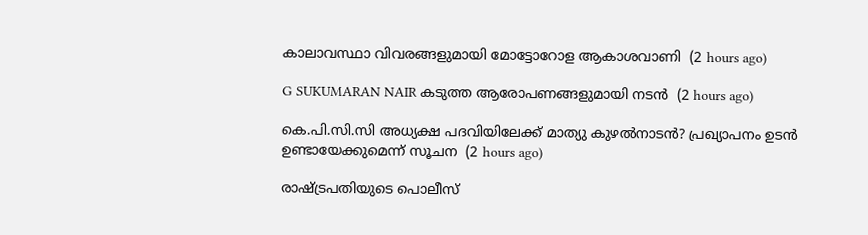കാലാവസ്ഥാ വിവരങ്ങളുമായി മോട്ടോറോള ആകാശവാണി  (2 hours ago)

G SUKUMARAN NAIR കടുത്ത ആരോപണങ്ങളുമായി നടൻ  (2 hours ago)

കെ.പി.സി.സി അധ്യക്ഷ പദവിയിലേക്ക് മാത്യു കുഴൽനാടൻ? പ്രഖ്യാപനം ഉടൻ ഉണ്ടായേക്കുമെന്ന് സൂചന  (2 hours ago)

രാഷ്ട്രപതിയുടെ പൊലീസ്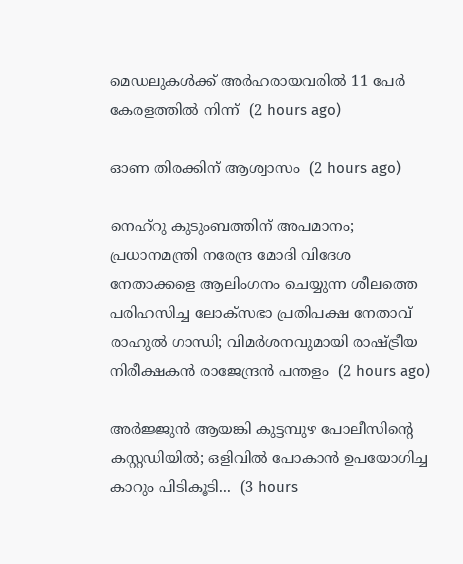മെഡലുകള്‍ക്ക് അര്‍ഹരായവരില്‍ 11 പേര്‍ കേരളത്തില്‍ നിന്ന്  (2 hours ago)

ഓണ തിരക്കിന് ആശ്വാസം  (2 hours ago)

നെഹ്‌റു കുടുംബത്തിന് അപമാനം; പ്രധാനമന്ത്രി നരേന്ദ്ര മോദി വിദേശ നേതാക്കളെ ആലിംഗനം ചെയ്യുന്ന ശീലത്തെ പരിഹസിച്ച ലോക്‌സഭാ പ്രതിപക്ഷ നേതാവ് രാഹുൽ ഗാന്ധി; വിമർശനവുമായി രാഷ്ട്രീയ നിരീക്ഷകൻ രാജേന്ദ്രൻ പന്തളം  (2 hours ago)

അർജ്ജുൻ ആയങ്കി കുട്ടമ്പുഴ പോലീസിന്റെ കസ്റ്റഡിയിൽ; ഒളിവിൽ പോകാൻ ഉപയോഗിച്ച കാറും പിടികൂടി...  (3 hours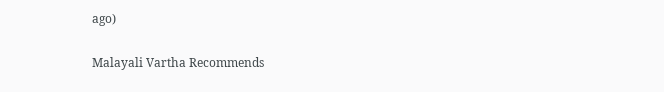ago)

Malayali Vartha Recommends